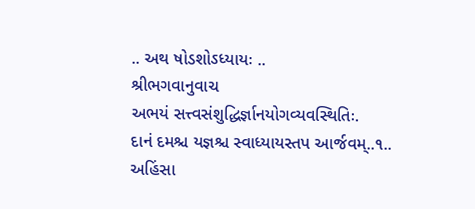.. અથ ષોડશોઽધ્યાયઃ ..
શ્રીભગવાનુવાચ
અભયં સત્ત્વસંશુદ્ધિર્જ્ઞાનયોગવ્યવસ્થિતિઃ.
દાનં દમશ્ચ યજ્ઞશ્ચ સ્વાધ્યાયસ્તપ આર્જવમ્..૧..
અહિંસા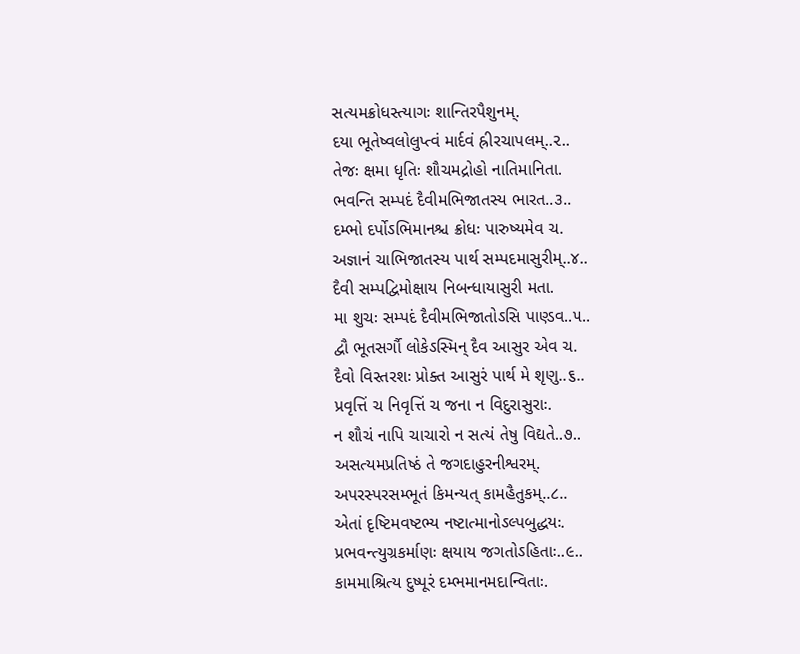સત્યમક્રોધસ્ત્યાગઃ શાન્તિરપૈશુનમ્.
દયા ભૂતેષ્વલોલુપ્ત્વં માર્દવં હ્રીરચાપલમ્..૨..
તેજઃ ક્ષમા ધૃતિઃ શૌચમદ્રોહો નાતિમાનિતા.
ભવન્તિ સમ્પદં દૈવીમભિજાતસ્ય ભારત..૩..
દમ્ભો દર્પોઽભિમાનશ્ચ ક્રોધઃ પારુષ્યમેવ ચ.
અજ્ઞાનં ચાભિજાતસ્ય પાર્થ સમ્પદમાસુરીમ્..૪..
દૈવી સમ્પદ્વિમોક્ષાય નિબન્ધાયાસુરી મતા.
મા શુચઃ સમ્પદં દૈવીમભિજાતોઽસિ પાણ્ડવ..૫..
દ્વૌ ભૂતસર્ગૌ લોકેઽસ્મિન્ દૈવ આસુર એવ ચ.
દૈવો વિસ્તરશઃ પ્રોક્ત આસુરં પાર્થ મે શૃણુ..૬..
પ્રવૃત્તિં ચ નિવૃત્તિં ચ જના ન વિદુરાસુરાઃ.
ન શૌચં નાપિ ચાચારો ન સત્યં તેષુ વિદ્યતે..૭..
અસત્યમપ્રતિષ્ઠં તે જગદાહુરનીશ્વરમ્.
અપરસ્પરસમ્ભૂતં કિમન્યત્ કામહૈતુકમ્..૮..
એતાં દૃષ્ટિમવષ્ટભ્ય નષ્ટાત્માનોઽલ્પબુદ્ધયઃ.
પ્રભવન્ત્યુગ્રકર્માણઃ ક્ષયાય જગતોઽહિતાઃ..૯..
કામમાશ્રિત્ય દુષ્પૂરં દમ્ભમાનમદાન્વિતાઃ.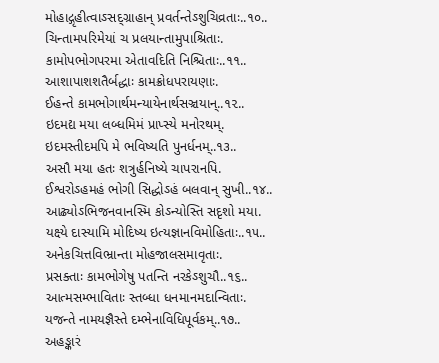મોહાદ્ગૃહીત્વાઽસદ્ગ્રાહાન્ પ્રવર્તન્તેઽશુચિવ્રતાઃ..૧૦..
ચિન્તામપરિમેયાં ચ પ્રલયાન્તામુપાશ્રિતાઃ.
કામોપભોગપરમા એતાવદિતિ નિશ્ચિતાઃ..૧૧..
આશાપાશશતૈર્બદ્ધાઃ કામક્રોધપરાયણાઃ.
ઈહન્તે કામભોગાર્થમન્યાયેનાર્થસઞ્ચયાન્..૧૨..
ઇદમદ્ય મયા લબ્ધમિમં પ્રાપ્સ્યે મનોરથમ્.
ઇદમસ્તીદમપિ મે ભવિષ્યતિ પુનર્ધનમ્..૧૩..
અસૌ મયા હતઃ શત્રુર્હનિષ્યે ચાપરાનપિ.
ઈશ્વરોઽહમહં ભોગી સિદ્ધોઽહં બલવાન્ સુખી..૧૪..
આઢ્યોઽભિજનવાનસ્મિ કોઽન્યોસ્તિ સદૃશો મયા.
યક્ષ્યે દાસ્યામિ મોદિષ્ય ઇત્યજ્ઞાનવિમોહિતાઃ..૧૫..
અનેકચિત્તવિભ્રાન્તા મોહજાલસમાવૃતાઃ.
પ્રસક્તાઃ કામભોગેષુ પતન્તિ નરકેઽશુચૌ..૧૬..
આત્મસમ્ભાવિતાઃ સ્તબ્ધા ધનમાનમદાન્વિતાઃ.
યજન્તે નામયજ્ઞૈસ્તે દમ્ભેનાવિધિપૂર્વકમ્..૧૭..
અહઙ્કારં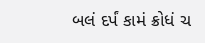બલં દર્પં કામં ક્રોધં ચ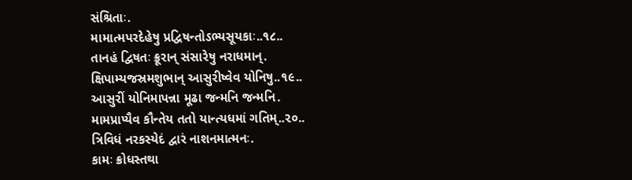સંશ્રિતાઃ.
મામાત્મપરદેહેષુ પ્રદ્વિષન્તોઽભ્યસૂયકાઃ..૧૮..
તાનહં દ્વિષતઃ ક્રૂરાન્ સંસારેષુ નરાધમાન્.
ક્ષિપામ્યજસ્રમશુભાન્ આસુરીષ્વેવ યોનિષુ..૧૯..
આસુરીં યોનિમાપન્ના મૂઢા જન્મનિ જન્મનિ.
મામપ્રાપ્યૈવ કૌન્તેય તતો યાન્ત્યધમાં ગતિમ્..૨૦..
ત્રિવિધં નરકસ્યેદં દ્વારં નાશનમાત્મનઃ.
કામઃ ક્રોધસ્તથા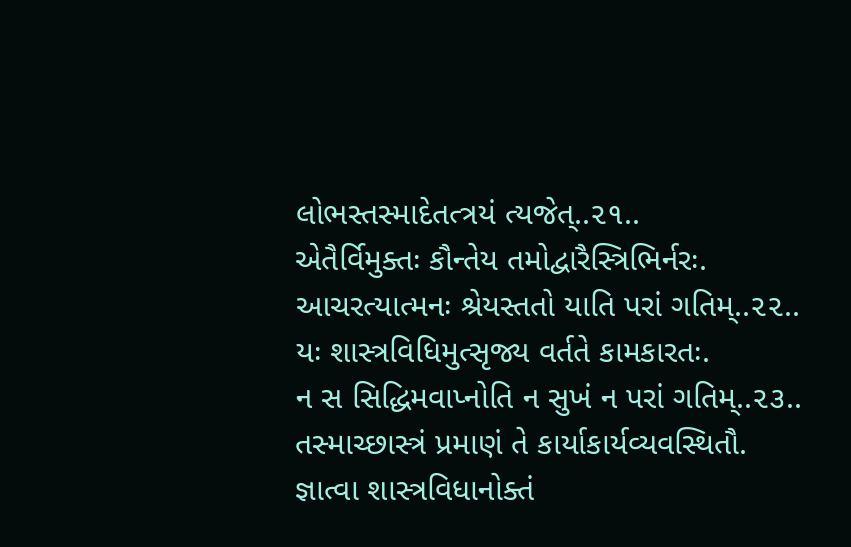લોભસ્તસ્માદેતત્ત્રયં ત્યજેત્..૨૧..
એતૈર્વિમુક્તઃ કૌન્તેય તમોદ્વારૈસ્ત્રિભિર્નરઃ.
આચરત્યાત્મનઃ શ્રેયસ્તતો યાતિ પરાં ગતિમ્..૨૨..
યઃ શાસ્ત્રવિધિમુત્સૃજ્ય વર્તતે કામકારતઃ.
ન સ સિદ્ધિમવાપ્નોતિ ન સુખં ન પરાં ગતિમ્..૨૩..
તસ્માચ્છાસ્ત્રં પ્રમાણં તે કાર્યાકાર્યવ્યવસ્થિતૌ.
જ્ઞાત્વા શાસ્ત્રવિધાનોક્તં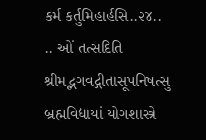કર્મ કર્તુમિહાર્હસિ..૨૪..
.. ઓં તત્સદિતિ શ્રીમદ્ભગવદ્ગીતાસૂપનિષત્સુ બ્રહ્મવિદ્યાયાં યોગશાસ્ત્રે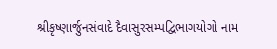શ્રીકૃષ્ણાર્જુનસંવાદે દૈવાસુરસમ્પદ્વિભાગયોગો નામ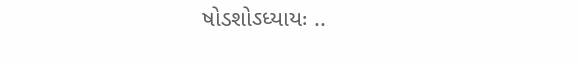ષોડશોઽધ્યાયઃ ..